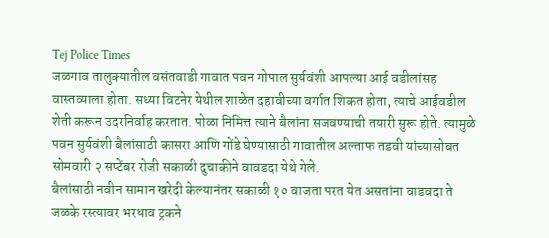Tej Police Times
जळगाव तालुक्यातील वसंतवाडी गावात पवन गोपाल सुर्यवंशी आपल्या आई वडीलांसह वास्तव्याला होता. सध्या विटनेर येथील शाळेत दहावीच्या वर्गात शिकत होता, त्याचे आईवडील शेती करून उदरनिर्वाह करतात. पोळा निमित्त त्याने बैलांना सजवण्याची तयारी सुरू होते. त्यामुळे पवन सुर्यवंशी बैलांसाठी कासरा आणि गोंडे घेण्यासाठी गावातील अल्ताफ तडवी यांच्यासोबत सोमवारी २ सप्टेंबर रोजी सकाळी दुचाकीने वावडदा येथे गेले.
बैलांसाठी नवीन सामान खरेदी केल्यानंतर सकाळी १० वाजता परत येत असतांना वाडवदा ते जळके रस्त्यावर भरधाव ट्रकने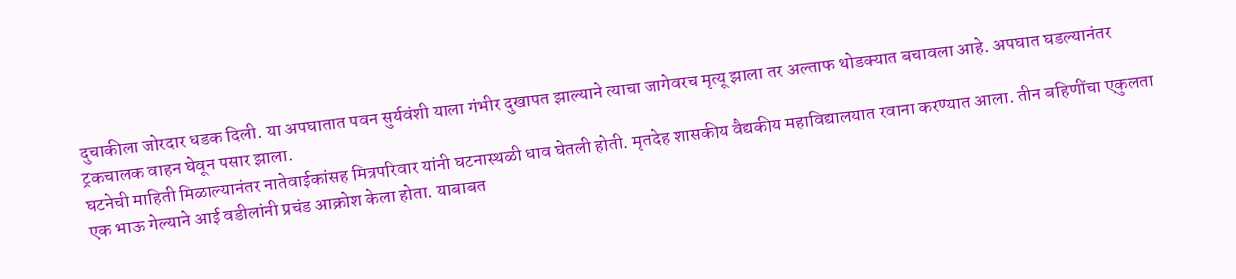दुचाकीला जोरदार धडक दिली. या अपघातात पवन सुर्यवंशी याला गंभीर दुखापत झाल्याने त्याचा जागेवरच मृत्यू झाला तर अल्ताफ थोडक्यात बचावला आहे. अपघात घडल्यानंतर ट्रकचालक वाहन घेवून पसार झाला.
घटनेची माहिती मिळाल्यानंतर नातेवाईकांसह मित्रपरिवार यांनी घटनास्थळी धाव घेतली होती. मृतदेह शासकीय वैद्यकीय महाविद्यालयात रवाना करण्यात आला. तीन बहिणींचा एकुलता एक भाऊ गेल्याने आई वडीलांनी प्रचंड आक्रोश केला होता. याबाबत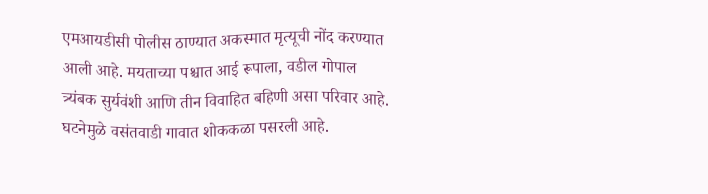एमआयडीसी पोलीस ठाण्यात अकस्मात मृत्यूची नोंद करण्यात आली आहे. मयताच्या पश्चात आई रूपाला, वडील गोपाल त्र्यंबक सुर्यवंशी आणि तीन विवाहित बहिणी असा परिवार आहे. घटनेमुळे वसंतवाडी गावात शोककळा पसरली आहे.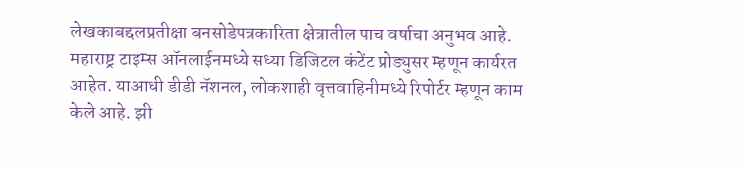लेखकाबद्दलप्रतीक्षा बनसोडेपत्रकारिता क्षेत्रातील पाच वर्षाचा अनुभव आहे. महाराष्ट्र टाइम्स ऑनलाईनमध्ये सध्या डिजिटल कंटेंट प्रोड्युसर म्हणून कार्यरत आहेत. याआधी डीडी नॅशनल, लोकशाही वृत्तवाहिनीमध्ये रिपोर्टर म्हणून काम केले आहे. झी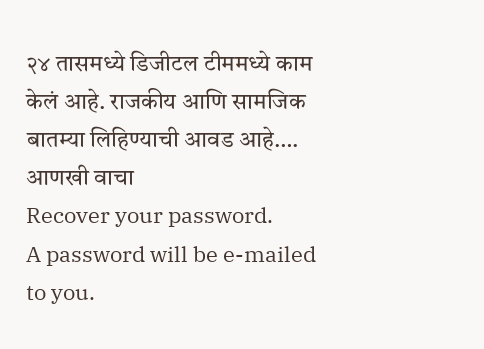२४ तासमध्ये डिजीटल टीममध्ये काम केलं आहे. राजकीय आणि सामजिक बातम्या लिहिण्याची आवड आहे…. आणखी वाचा
Recover your password.
A password will be e-mailed to you.